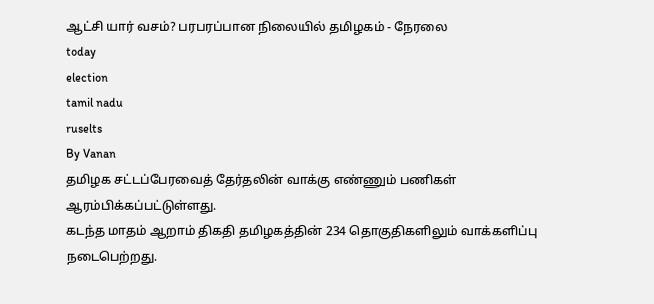ஆட்சி யார் வசம்? பரபரப்பான நிலையில் தமிழகம் - நேரலை
today
election
tamil nadu
ruselts
By Vanan
தமிழக சட்டப்பேரவைத் தேர்தலின் வாக்கு எண்ணும் பணிகள் ஆரம்பிக்கப்பட்டுள்ளது.
கடந்த மாதம் ஆறாம் திகதி தமிழகத்தின் 234 தொகுதிகளிலும் வாக்களிப்பு நடைபெற்றது.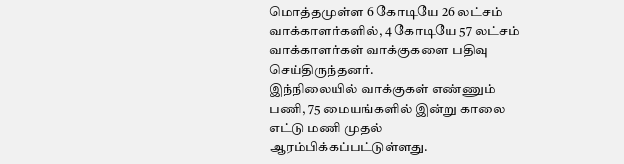மொத்தமுள்ள 6 கோடியே 26 லட்சம் வாக்காளர்களில், 4 கோடியே 57 லட்சம் வாக்காளர்கள் வாக்குகளை பதிவு செய்திருந்தனர்.
இந்நிலையில் வாக்குகள் எண்ணும் பணி, 75 மையங்களில் இன்று காலை எட்டு மணி முதல் ஆரம்பிக்கப்பட்டுள்ளது.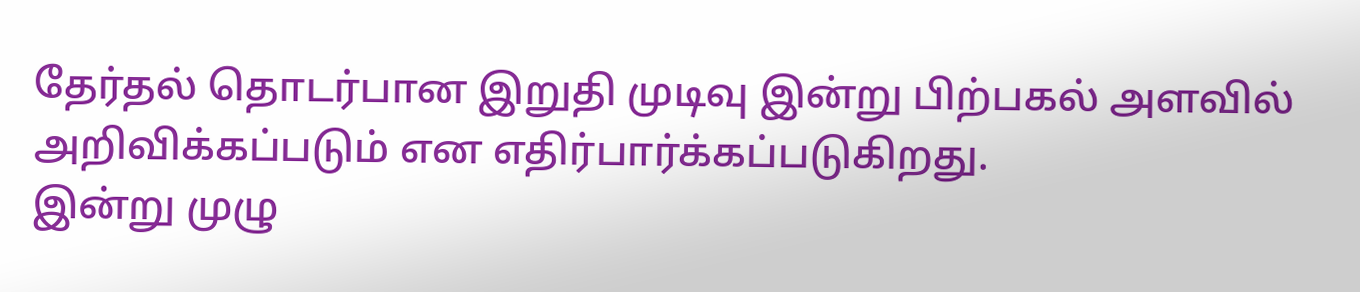தேர்தல் தொடர்பான இறுதி முடிவு இன்று பிற்பகல் அளவில் அறிவிக்கப்படும் என எதிர்பார்க்கப்படுகிறது.
இன்று முழு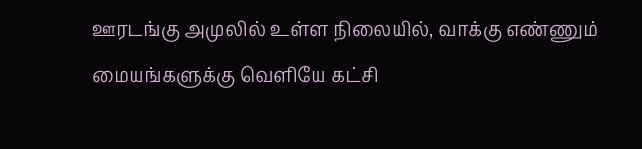ஊரடங்கு அமுலில் உள்ள நிலையில், வாக்கு எண்ணும் மையங்களுக்கு வெளியே கட்சி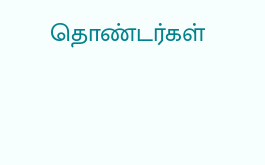தொண்டர்கள்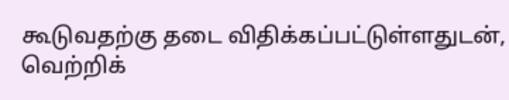கூடுவதற்கு தடை விதிக்கப்பட்டுள்ளதுடன், வெற்றிக்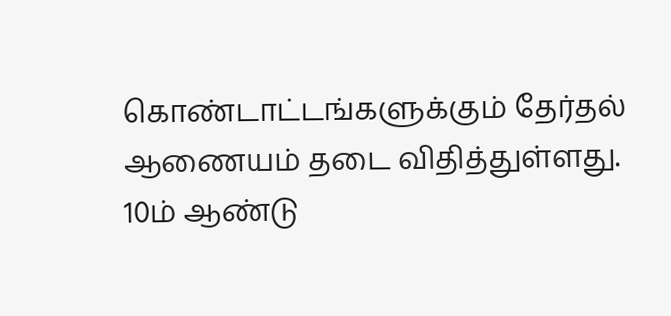கொண்டாட்டங்களுக்கும் தேர்தல் ஆணையம் தடை விதித்துள்ளது.
10ம் ஆண்டு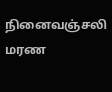நினைவஞ்சலி
மரண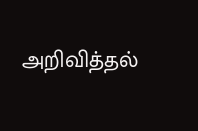அறிவித்தல்